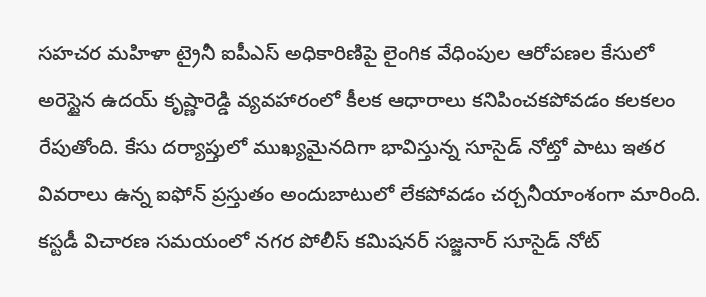సహచర మహిళా ట్రైనీ ఐపీఎస్ అధికారిణిపై లైంగిక వేధింపుల ఆరోపణల కేసులో అరెస్టైన ఉదయ్ కృష్ణారెడ్డి వ్యవహారంలో కీలక ఆధారాలు కనిపించకపోవడం కలకలం రేపుతోంది. కేసు దర్యాప్తులో ముఖ్యమైనదిగా భావిస్తున్న సూసైడ్ నోట్తో పాటు ఇతర వివరాలు ఉన్న ఐఫోన్ ప్రస్తుతం అందుబాటులో లేకపోవడం చర్చనీయాంశంగా మారింది.
కస్టడీ విచారణ సమయంలో నగర పోలీస్ కమిషనర్ సజ్జనార్ సూసైడ్ నోట్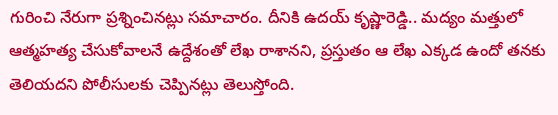గురించి నేరుగా ప్రశ్నించినట్లు సమాచారం. దీనికి ఉదయ్ కృష్ణారెడ్డి.. మద్యం మత్తులో ఆత్మహత్య చేసుకోవాలనే ఉద్దేశంతో లేఖ రాశానని, ప్రస్తుతం ఆ లేఖ ఎక్కడ ఉందో తనకు తెలియదని పోలీసులకు చెప్పినట్లు తెలుస్తోంది.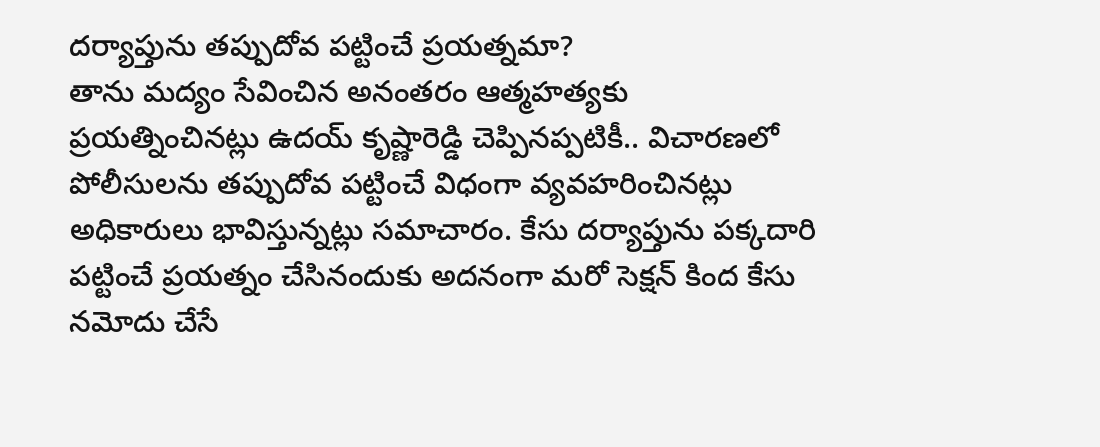దర్యాప్తును తప్పుదోవ పట్టించే ప్రయత్నమా?
తాను మద్యం సేవించిన అనంతరం ఆత్మహత్యకు ప్రయత్నించినట్లు ఉదయ్ కృష్ణారెడ్డి చెప్పినప్పటికీ.. విచారణలో పోలీసులను తప్పుదోవ పట్టించే విధంగా వ్యవహరించినట్లు అధికారులు భావిస్తున్నట్లు సమాచారం. కేసు దర్యాప్తును పక్కదారి పట్టించే ప్రయత్నం చేసినందుకు అదనంగా మరో సెక్షన్ కింద కేసు నమోదు చేసే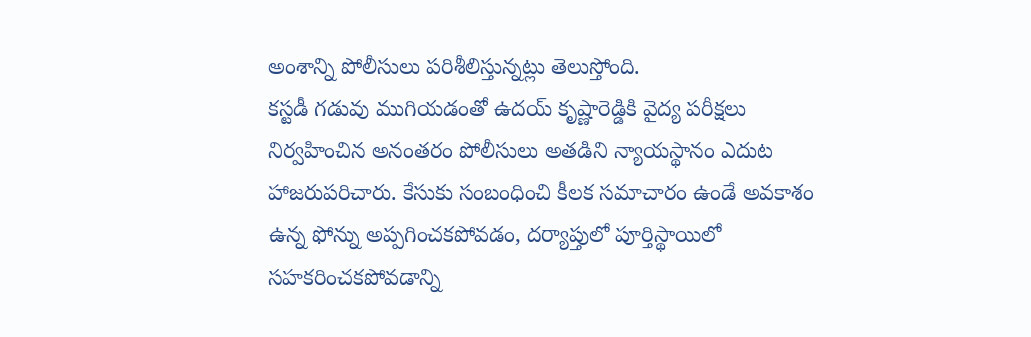అంశాన్ని పోలీసులు పరిశీలిస్తున్నట్లు తెలుస్తోంది.
కస్టడీ గడువు ముగియడంతో ఉదయ్ కృష్ణారెడ్డికి వైద్య పరీక్షలు నిర్వహించిన అనంతరం పోలీసులు అతడిని న్యాయస్థానం ఎదుట హాజరుపరిచారు. కేసుకు సంబంధించి కీలక సమాచారం ఉండే అవకాశం ఉన్న ఫోన్ను అప్పగించకపోవడం, దర్యాప్తులో పూర్తిస్థాయిలో సహకరించకపోవడాన్ని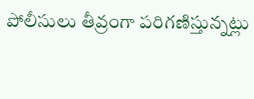పోలీసులు తీవ్రంగా పరిగణిస్తున్నట్లు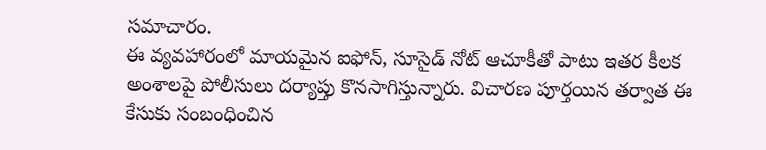సమాచారం.
ఈ వ్యవహారంలో మాయమైన ఐఫోన్, సూసైడ్ నోట్ ఆచూకీతో పాటు ఇతర కీలక అంశాలపై పోలీసులు దర్యాప్తు కొనసాగిస్తున్నారు. విచారణ పూర్తయిన తర్వాత ఈ కేసుకు సంబంధించిన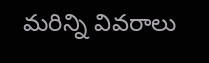మరిన్ని వివరాలు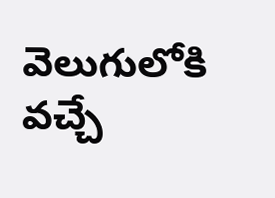వెలుగులోకి వచ్చే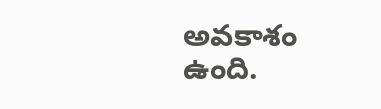అవకాశం ఉంది.